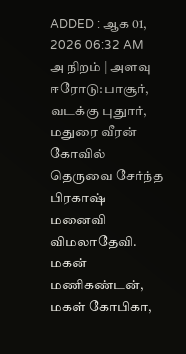ADDED : ஆக 01, 2026 06:32 AM
அ நிறம் | அளவு
ஈரோடு:பாசூர்,
வடக்கு புதுார், மதுரை வீரன் கோவில் தெருவை சேர்ந்த பிரகாஷ் மனைவி
விமலாதேவி. மகன் மணிகண்டன், மகள் கோபிகா,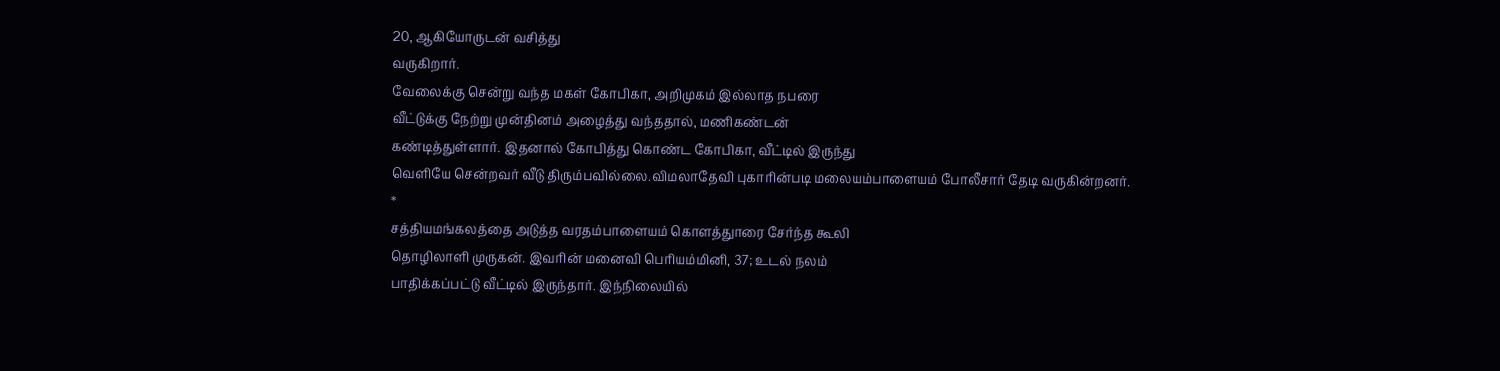20, ஆகியோருடன் வசித்து
வருகிறார்.
வேலைக்கு சென்று வந்த மகள் கோபிகா, அறிமுகம் இல்லாத நபரை
வீட்டுக்கு நேற்று முன்தினம் அழைத்து வந்ததால், மணிகண்டன்
கண்டித்துள்ளார். இதனால் கோபித்து கொண்ட கோபிகா, வீட்டில் இருந்து
வெளியே சென்றவர் வீடு திரும்பவில்லை.விமலாதேவி புகாரின்படி மலையம்பாளையம் போலீசார் தேடி வருகின்றனர்.
*
சத்தியமங்கலத்தை அடுத்த வரதம்பாளையம் கொளத்துாரை சேர்ந்த கூலி
தொழிலாளி முருகன். இவரின் மனைவி பெரியம்மினி, 37; உடல் நலம்
பாதிக்கப்பட்டு வீட்டில் இருந்தார். இந்நிலையில்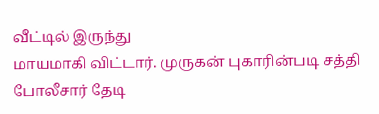வீட்டில் இருந்து
மாயமாகி விட்டார். முருகன் புகாரின்படி சத்தி போலீசார் தேடி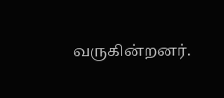வருகின்றனர்.